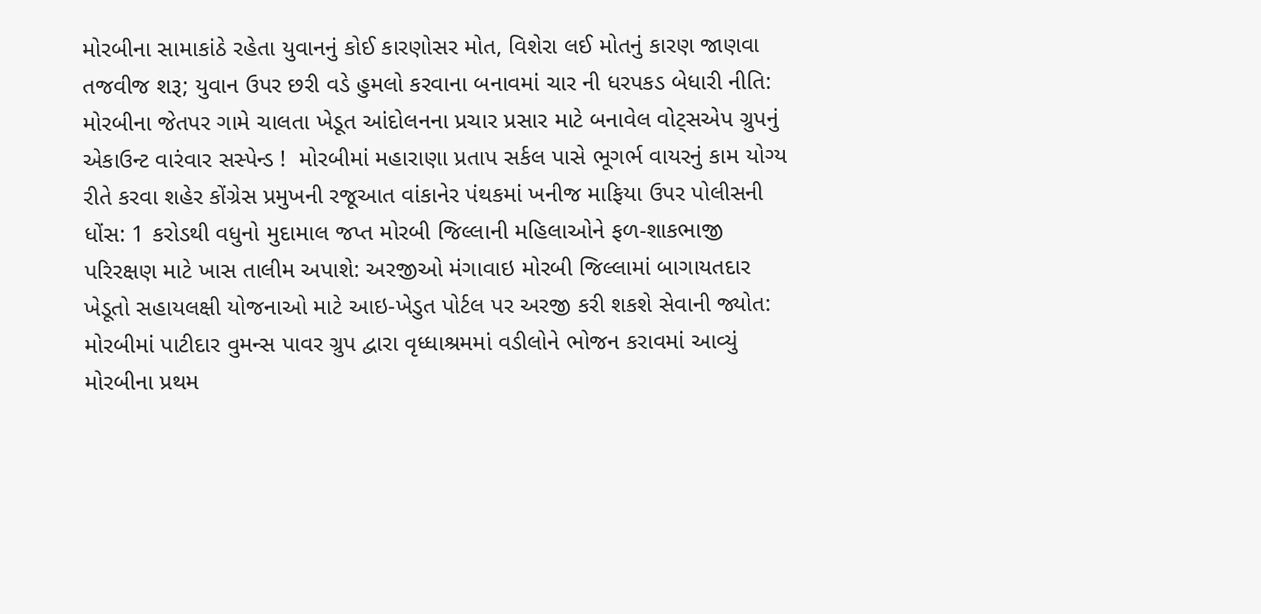મોરબીના સામાકાંઠે રહેતા યુવાનનું કોઈ કારણોસર મોત, વિશેરા લઈ મોતનું કારણ જાણવા તજવીજ શરૂ; યુવાન ઉપર છરી વડે હુમલો કરવાના બનાવમાં ચાર ની ધરપકડ બેધારી નીતિ: મોરબીના જેતપર ગામે ચાલતા ખેડૂત આંદોલનના પ્રચાર પ્રસાર માટે બનાવેલ વોટ્સએપ ગ્રુપનું એકાઉન્ટ વારંવાર સસ્પેન્ડ !  મોરબીમાં મહારાણા પ્રતાપ સર્કલ પાસે ભૂગર્ભ વાયરનું કામ યોગ્ય રીતે કરવા શહેર કોંગ્રેસ પ્રમુખની રજૂઆત વાંકાનેર પંથકમાં ખનીજ માફિયા ઉપર પોલીસની ધોંસ: 1 કરોડથી વધુનો મુદામાલ જપ્ત મોરબી જિલ્લાની મહિલાઓને ફળ-શાકભાજી પરિરક્ષણ માટે ખાસ તાલીમ અપાશે: અરજીઓ મંગાવાઇ મોરબી જિલ્લામાં બાગાયતદાર ખેડૂતો સહાયલક્ષી યોજનાઓ માટે આઇ-ખેડુત પોર્ટલ પર અરજી કરી શકશે સેવાની જ્યોત: મોરબીમાં પાટીદાર વુમન્સ પાવર ગ્રુપ દ્વારા વૃધ્ધાશ્રમમાં વડીલોને ભોજન કરાવમાં આવ્યું મોરબીના પ્રથમ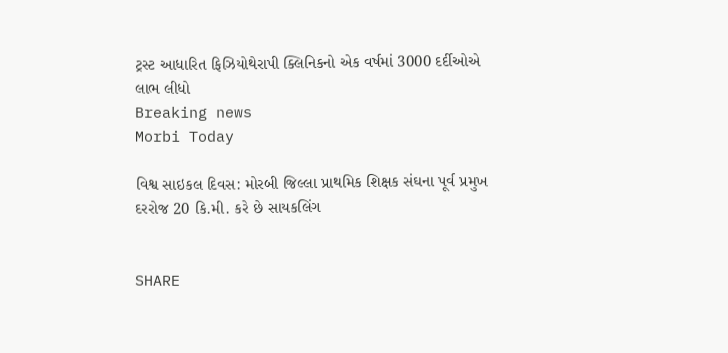ટ્રસ્ટ આધારિત ફિઝિયોથેરાપી ક્લિનિકનો એક વર્ષમાં 3000 દર્દીઓએ લાભ લીધો
Breaking news
Morbi Today

વિશ્વ સાઇકલ દિવસ: મોરબી જિલ્લા પ્રાથમિક શિક્ષક સંઘના પૂર્વ પ્રમુખ દરરોજ 20 કિ.મી. કરે છે સાયકલિંગ


SHARE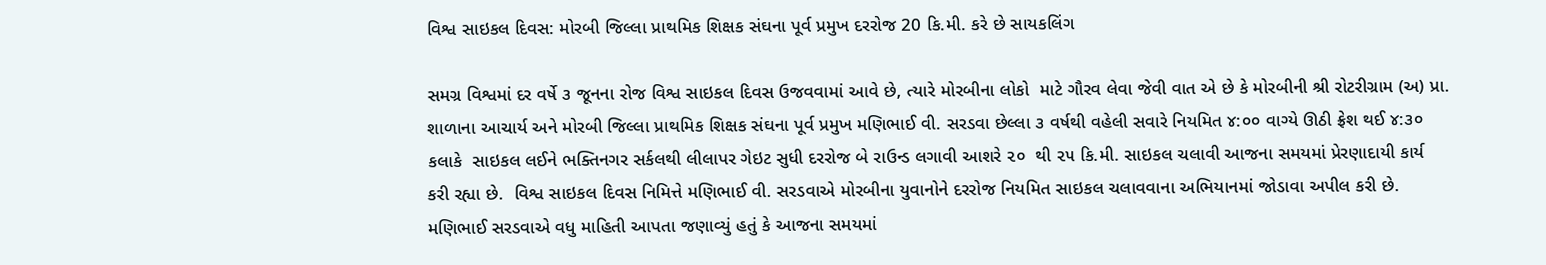વિશ્વ સાઇકલ દિવસ: મોરબી જિલ્લા પ્રાથમિક શિક્ષક સંઘના પૂર્વ પ્રમુખ દરરોજ 20 કિ.મી. કરે છે સાયકલિંગ

સમગ્ર વિશ્વમાં દર વર્ષે ૩ જૂનના રોજ વિશ્વ સાઇકલ દિવસ ઉજવવામાં આવે છે, ત્યારે મોરબીના લોકો  માટે ગૌરવ લેવા જેવી વાત એ છે કે મોરબીની શ્રી રોટરીગ્રામ (અ) પ્રા. શાળાના આચાર્ય અને મોરબી જિલ્લા પ્રાથમિક શિક્ષક સંઘના પૂર્વ પ્રમુખ મણિભાઈ વી. સરડવા છેલ્લા ૩ વર્ષથી વહેલી સવારે નિયમિત ૪:૦૦ વાગ્યે ઊઠી ફ્રેશ થઈ ૪:૩૦ કલાકે  સાઇકલ લઈને ભક્તિનગર સર્કલથી લીલાપર ગેઇટ સુધી દરરોજ બે રાઉન્ડ લગાવી આશરે ૨૦  થી ૨૫ કિ.મી. સાઇકલ ચલાવી આજના સમયમાં પ્રેરણાદાયી કાર્ય કરી રહ્યા છે.  વિશ્વ સાઇકલ દિવસ નિમિત્તે મણિભાઈ વી. સરડવાએ મોરબીના યુવાનોને દરરોજ નિયમિત સાઇકલ ચલાવવાના અભિયાનમાં જોડાવા અપીલ કરી છે. મણિભાઈ સરડવાએ વધુ માહિતી આપતા જણાવ્યું હતું કે આજના સમયમાં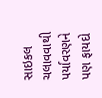સાઇકલ ચલાવવાથી પર્યાવરણને પણ ફાયદો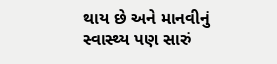થાય છે અને માનવીનું સ્વાસ્થ્ય પણ સારું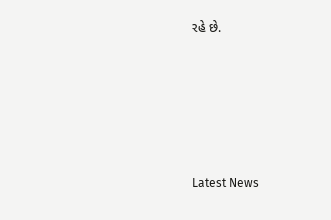રહે છે.






Latest News